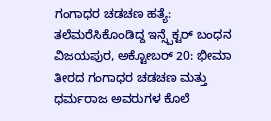ಗಂಗಾಧರ ಚಡಚಣ ಹತ್ಯೆ: ತಲೆಮರೆಸಿಕೊಂಡಿದ್ದ ಇನ್ಸ್ಪೆಕ್ಟರ್ ಬಂಧನ
ವಿಜಯಪುರ, ಅಕ್ಟೋಬರ್ 20: ಭೀಮಾ ತೀರದ ಗಂಗಾಧರ ಚಡಚಣ ಮತ್ತು ಧರ್ಮರಾಜ ಅವರುಗಳ ಕೊಲೆ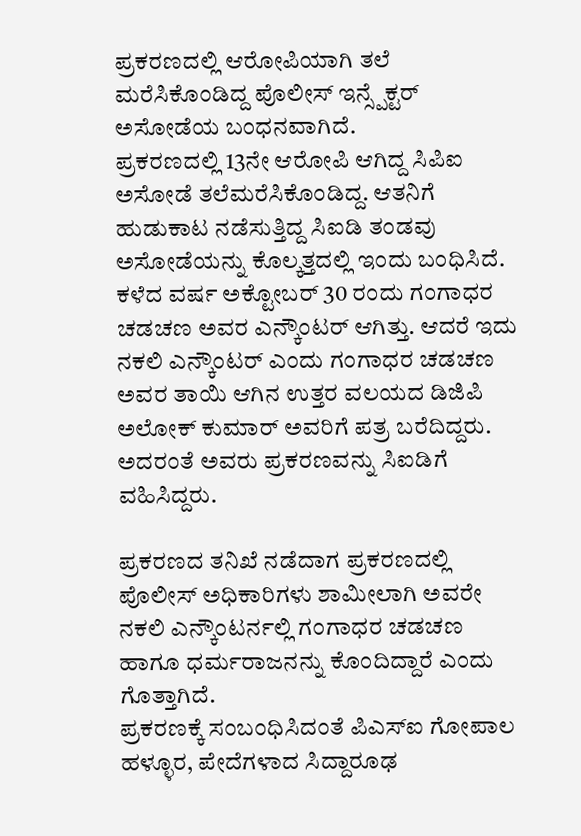ಪ್ರಕರಣದಲ್ಲಿ ಆರೋಪಿಯಾಗಿ ತಲೆ ಮರೆಸಿಕೊಂಡಿದ್ದ ಪೊಲೀಸ್ ಇನ್ಸ್ಪೆಕ್ಟರ್ ಅಸೋಡೆಯ ಬಂಧನವಾಗಿದೆ.
ಪ್ರಕರಣದಲ್ಲಿ 13ನೇ ಆರೋಪಿ ಆಗಿದ್ದ ಸಿಪಿಐ ಅಸೋಡೆ ತಲೆಮರೆಸಿಕೊಂಡಿದ್ದ. ಆತನಿಗೆ ಹುಡುಕಾಟ ನಡೆಸುತ್ತಿದ್ದ ಸಿಐಡಿ ತಂಡವು ಅಸೋಡೆಯನ್ನು ಕೊಲ್ಕತ್ತದಲ್ಲಿ ಇಂದು ಬಂಧಿಸಿದೆ.
ಕಳೆದ ವರ್ಷ ಅಕ್ಟೋಬರ್ 30 ರಂದು ಗಂಗಾಧರ ಚಡಚಣ ಅವರ ಎನ್ಕೌಂಟರ್ ಆಗಿತ್ತು. ಆದರೆ ಇದು ನಕಲಿ ಎನ್ಕೌಂಟರ್ ಎಂದು ಗಂಗಾಧರ ಚಡಚಣ ಅವರ ತಾಯಿ ಆಗಿನ ಉತ್ತರ ವಲಯದ ಡಿಜಿಪಿ ಅಲೋಕ್ ಕುಮಾರ್ ಅವರಿಗೆ ಪತ್ರ ಬರೆದಿದ್ದರು. ಅದರಂತೆ ಅವರು ಪ್ರಕರಣವನ್ನು ಸಿಐಡಿಗೆ ವಹಿಸಿದ್ದರು.

ಪ್ರಕರಣದ ತನಿಖೆ ನಡೆದಾಗ ಪ್ರಕರಣದಲ್ಲಿ ಪೊಲೀಸ್ ಅಧಿಕಾರಿಗಳು ಶಾಮೀಲಾಗಿ ಅವರೇ ನಕಲಿ ಎನ್ಕೌಂಟರ್ನಲ್ಲಿ ಗಂಗಾಧರ ಚಡಚಣ ಹಾಗೂ ಧರ್ಮರಾಜನನ್ನು ಕೊಂದಿದ್ದಾರೆ ಎಂದು ಗೊತ್ತಾಗಿದೆ.
ಪ್ರಕರಣಕ್ಕೆ ಸಂಬಂಧಿಸಿದಂತೆ ಪಿಎಸ್ಐ ಗೋಪಾಲ ಹಳ್ಳೂರ, ಪೇದೆಗಳಾದ ಸಿದ್ದಾರೂಢ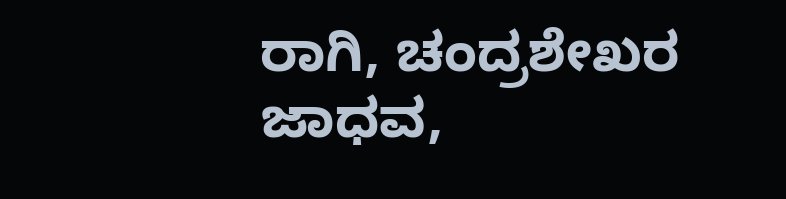ರಾಗಿ, ಚಂದ್ರಶೇಖರ ಜಾಧವ,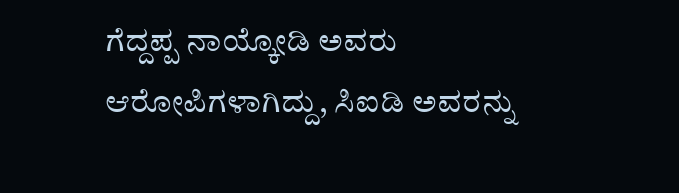ಗೆದ್ದಪ್ಪ ನಾಯ್ಕೋಡಿ ಅವರು ಆರೋಪಿಗಳಾಗಿದ್ದು, ಸಿಐಡಿ ಅವರನ್ನು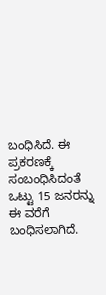ಬಂಧಿಸಿದೆ. ಈ ಪ್ರಕರಣಕ್ಕೆ ಸಂಬಂಧಿಸಿದಂತೆ ಒಟ್ಟು 15 ಜನರನ್ನು ಈ ವರೆಗೆ ಬಂಧಿಸಲಾಗಿದೆ.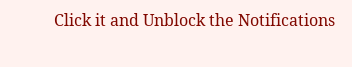Click it and Unblock the Notifications